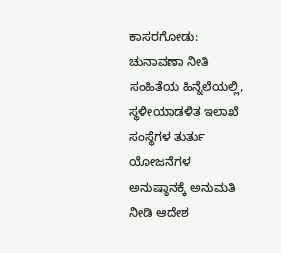ಕಾಸರಗೋಡು: ಚುನಾವಣಾ ನೀತಿ ಸಂಹಿತೆಯ ಹಿನ್ನೆಲೆಯಲ್ಲಿ, ಸ್ಥಳೀಯಾಡಳಿತ ಇಲಾಖೆ ಸಂಸ್ಥೆಗಳ ತುರ್ತು ಯೋಜನೆಗಳ ಅನುಷ್ಠಾನಕ್ಕೆ ಅನುಮತಿ ನೀಡಿ ಆದೇಶ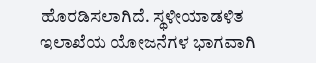ಹೊರಡಿಸಲಾಗಿದೆ. ಸ್ಥಳೀಯಾಡಳಿತ ಇಲಾಖೆಯ ಯೋಜನೆಗಳ ಭಾಗವಾಗಿ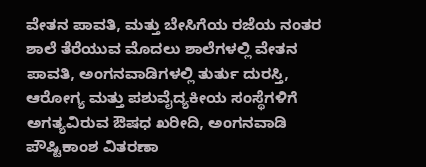ವೇತನ ಪಾವತಿ, ಮತ್ತು ಬೇಸಿಗೆಯ ರಜೆಯ ನಂತರ ಶಾಲೆ ತೆರೆಯುವ ಮೊದಲು ಶಾಲೆಗಳಲ್ಲಿ ವೇತನ ಪಾವತಿ, ಅಂಗನವಾಡಿಗಳಲ್ಲಿ ತುರ್ತು ದುರಸ್ತಿ, ಆರೋಗ್ಯ ಮತ್ತು ಪಶುವೈದ್ಯಕೀಯ ಸಂಸ್ಥೆಗಳಿಗೆ ಅಗತ್ಯವಿರುವ ಔಷಧ ಖರೀದಿ, ಅಂಗನವಾಡಿ ಪೌಷ್ಟಿಕಾಂಶ ವಿತರಣಾ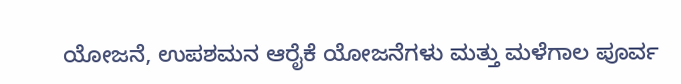ಯೋಜನೆ, ಉಪಶಮನ ಆರೈಕೆ ಯೋಜನೆಗಳು ಮತ್ತು ಮಳೆಗಾಲ ಪೂರ್ವ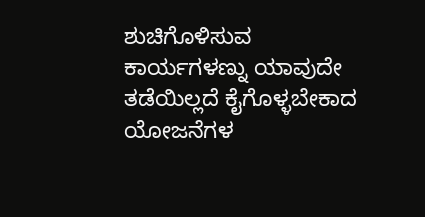ಶುಚಿಗೊಳಿಸುವ ಕಾರ್ಯಗಳಣ್ನು ಯಾವುದೇ ತಡೆಯಿಲ್ಲದೆ ಕೈಗೊಳ್ಳಬೇಕಾದ ಯೋಜನೆಗಳ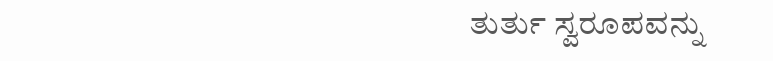ತುರ್ತು ಸ್ವರೂಪವನ್ನು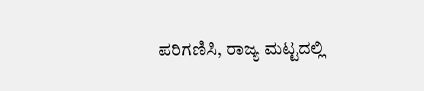ಪರಿಗಣಿಸಿ, ರಾಜ್ಯ ಮಟ್ಟದಲ್ಲಿ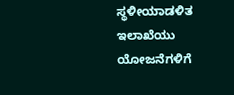ಸ್ಥಳೀಯಾಡಳಿತ ಇಲಾಖೆಯು ಯೋಜನೆಗಳಿಗೆ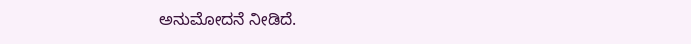ಅನುಮೋದನೆ ನೀಡಿದೆ.